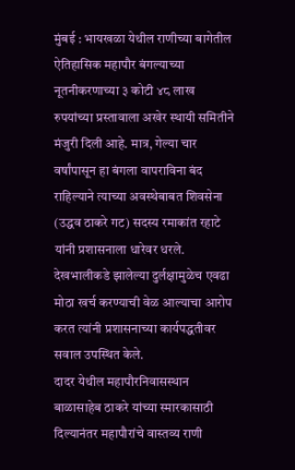मुंबई : भायखळा येथील राणीच्या बागेतील ऐतिहासिक महापौर बंगल्याच्या नूतनीकरणाच्या ३ कोटी ४८ लाख रुपयांच्या प्रस्तावाला अखेर स्थायी समितीने मंजुरी दिली आहे. मात्र, गेल्या चार वर्षांपासून हा बंगला वापराविना बंद राहिल्याने त्याच्या अवस्थेबाबत शिवसेना (उद्धव ठाकरे गट) सदस्य रमाकांत रहाटे यांनी प्रशासनाला धारेवर धरले. देखभालीकडे झालेल्या दुर्लक्षामुळेच एवढा मोठा खर्च करण्याची वेळ आल्याचा आरोप करत त्यांनी प्रशासनाच्या कार्यपद्धतीवर सवाल उपस्थित केले.
दादर येथील महापौरनिवासस्थान बाळासाहेब ठाकरे यांच्या स्मारकासाठी दिल्यानंतर महापौरांचे वास्तव्य राणी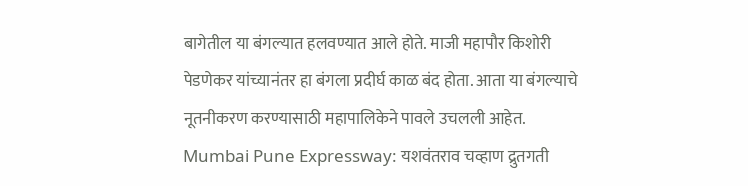बागेतील या बंगल्यात हलवण्यात आले होते. माजी महापौर किशोरी पेडणेकर यांच्यानंतर हा बंगला प्रदीर्घ काळ बंद होता. आता या बंगल्याचे नूतनीकरण करण्यासाठी महापालिकेने पावले उचलली आहेत.
Mumbai Pune Expressway: यशवंतराव चव्हाण द्रुतगती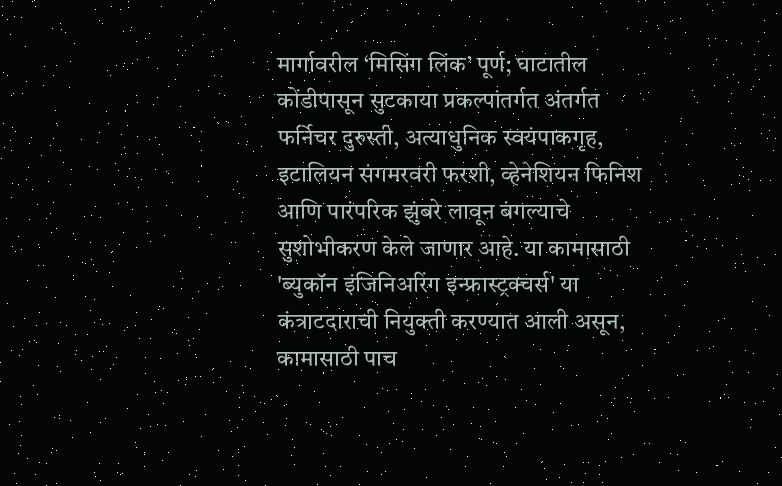मार्गावरील ‘मिसिंग लिंक’ पूर्ण; घाटातील कोंडीपासून सुटकाया प्रकल्पांतर्गत अंतर्गत फर्निचर दुरुस्ती, अत्याधुनिक स्वयंपाकगृह, इटालियन संगमरवरी फरशी, व्हेनेशियन फिनिश आणि पारंपरिक झुंबरे लावून बंगल्याचे सुशोभीकरण केले जाणार आहे. या कामासाठी 'ब्युकॉन इंजिनिअरिंग इन्फ्रास्ट्रक्चर्स' या कंत्राटदाराची नियुक्ती करण्यात आली असून, कामासाठी पाच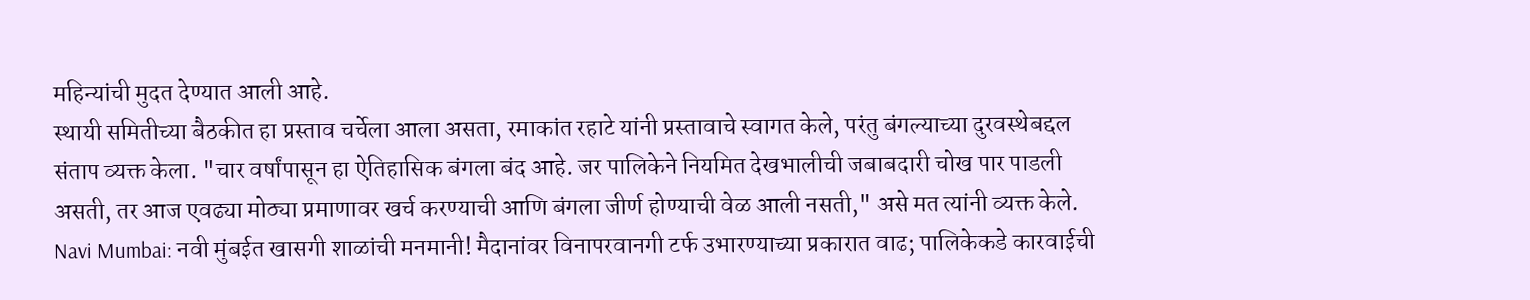महिन्यांची मुदत देण्यात आली आहे.
स्थायी समितीच्या बैठकीत हा प्रस्ताव चर्चेला आला असता, रमाकांत रहाटे यांनी प्रस्तावाचे स्वागत केले, परंतु बंगल्याच्या दुरवस्थेबद्दल संताप व्यक्त केला. "चार वर्षांपासून हा ऐतिहासिक बंगला बंद आहे. जर पालिकेने नियमित देखभालीची जबाबदारी चोख पार पाडली असती, तर आज एवढ्या मोठ्या प्रमाणावर खर्च करण्याची आणि बंगला जीर्ण होण्याची वेळ आली नसती," असे मत त्यांनी व्यक्त केले.
Navi Mumbai: नवी मुंबईत खासगी शाळांची मनमानी! मैदानांवर विनापरवानगी टर्फ उभारण्याच्या प्रकारात वाढ; पालिकेकडे कारवाईची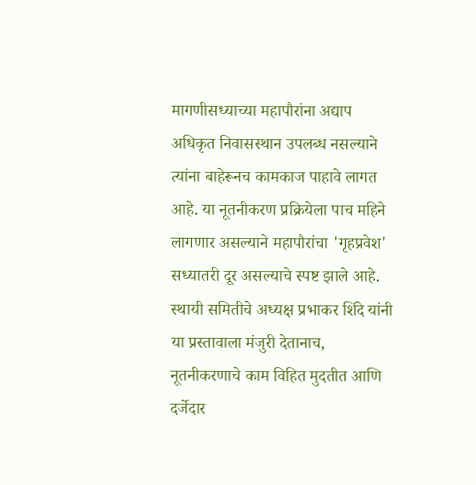मागणीसध्याच्या महापौरांना अद्याप अधिकृत निवासस्थान उपलब्ध नसल्याने त्यांना बाहेरूनच कामकाज पाहावे लागत आहे. या नूतनीकरण प्रक्रियेला पाच महिने लागणार असल्याने महापौरांचा 'गृहप्रवेश' सध्यातरी दूर असल्याचे स्पष्ट झाले आहे. स्थायी समितीचे अध्यक्ष प्रभाकर शिंदे यांनी या प्रस्तावाला मंजुरी देतानाच, नूतनीकरणाचे काम विहित मुदतीत आणि दर्जेदार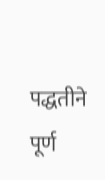पद्धतीने पूर्ण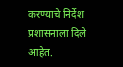करण्याचे निर्देश प्रशासनाला दिले आहेत.